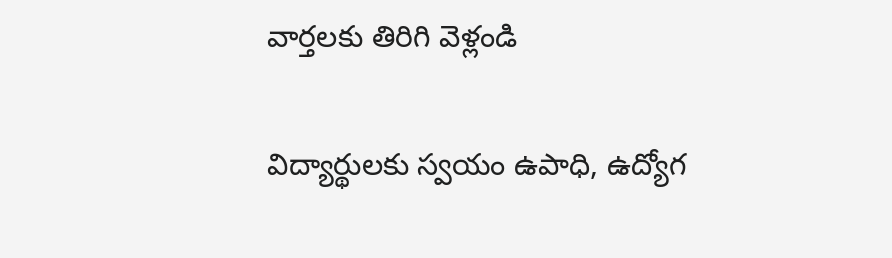వార్తలకు తిరిగి వెళ్లండి

విద్యార్థులకు స్వయం ఉపాధి, ఉద్యోగ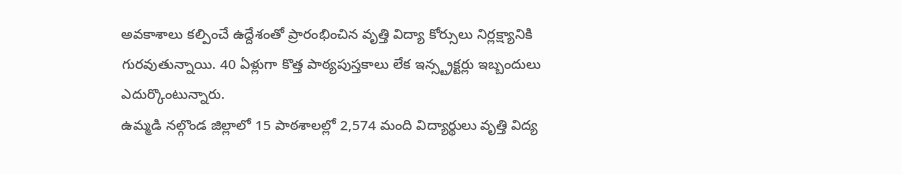అవకాశాలు కల్పించే ఉద్దేశంతో ప్రారంభించిన వృత్తి విద్యా కోర్సులు నిర్లక్ష్యానికి గురవుతున్నాయి. 40 ఏళ్లుగా కొత్త పాఠ్యపుస్తకాలు లేక ఇన్స్ట్రక్టర్లు ఇబ్బందులు ఎదుర్కొంటున్నారు.
ఉమ్మడి నల్గొండ జిల్లాలో 15 పాఠశాలల్లో 2,574 మంది విద్యార్థులు వృత్తి విద్య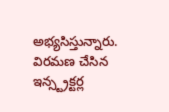అభ్యసిస్తున్నారు. విరమణ చేసిన ఇన్స్ట్రక్టర్ల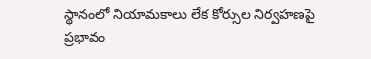స్థానంలో నియామకాలు లేక కోర్సుల నిర్వహణపై ప్రభావం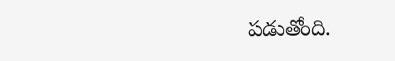పడుతోంది.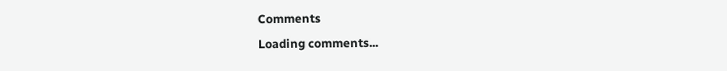Comments
Loading comments...